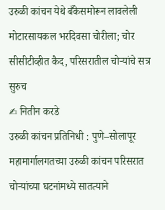उरुळी कांचन येथे बँकेसमोरून लावलेली मोटारसायकल भरदिवसा चोरीला; चोर सीसीटीव्हीत कैद, परिसरातील चोऱ्यांचे सत्र सुरुच
✍ नितीन करडे
उरुळी कांचन प्रतिनिधी : पुणे–सोलापूर महामार्गालगतच्या उरुळी कांचन परिसरात चोऱ्यांच्या घटनांमध्ये सातत्याने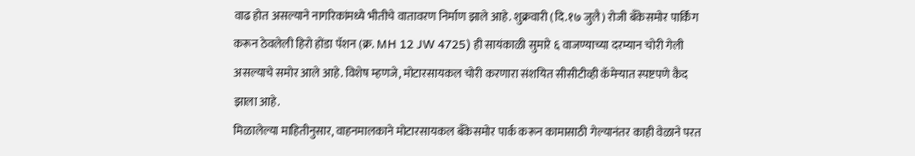वाढ होत असल्याने नागरिकांमध्ये भीतीचे वातावरण निर्माण झाले आहे. शुक्रवारी (दि.१७ जुलै) रोजी बँकेसमोर पार्किंग करून ठेवलेली हिरो होंडा पॅशन (क्र. MH 12 JW 4725) ही सायंकाळी सुमारे ६ वाजण्याच्या दरम्यान चोरी गेली असल्याचे समोर आले आहे. विशेष म्हणजे, मोटारसायकल चोरी करणारा संशयित सीसीटीव्ही कॅमेऱ्यात स्पष्टपणे कैद झाला आहे.
मिळालेल्या माहितीनुसार, वाहनमालकाने मोटारसायकल बँकेसमोर पार्क करून कामासाठी गेल्यानंतर काही वेळाने परत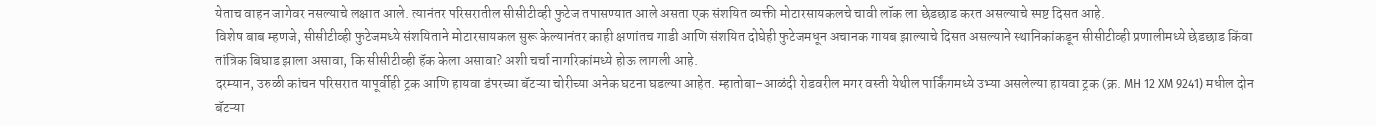येताच वाहन जागेवर नसल्याचे लक्षात आले. त्यानंतर परिसरातील सीसीटीव्ही फुटेज तपासण्यात आले असता एक संशयित व्यक्ती मोटारसायकलचे चावी लॉक ला छेडछाड करत असल्याचे स्पष्ट दिसत आहे.
विशेष बाब म्हणजे, सीसीटीव्ही फुटेजमध्ये संशयिताने मोटारसायकल सुरू केल्यानंतर काही क्षणांतच गाडी आणि संशयित दोघेही फुटेजमधून अचानक गायब झाल्याचे दिसत असल्याने स्थानिकांकडून सीसीटीव्ही प्रणालीमध्ये छेडछाड किंवा तांत्रिक बिघाड झाला असावा, कि सीसीटीव्ही हॅक केला असावा? अशी चर्चा नागरिकांमध्ये होऊ लागली आहे.
दरम्यान, उरुळी कांचन परिसरात यापूर्वीही ट्रक आणि हायवा डंपरच्या बॅटऱ्या चोरीच्या अनेक घटना घडल्या आहेत. म्हातोबा–आळंदी रोडवरील मगर वस्ती येथील पार्किंगमध्ये उभ्या असलेल्या हायवा ट्रक (क्र. MH 12 XM 9241) मधील दोन बॅटऱ्या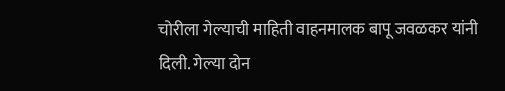चोरीला गेल्याची माहिती वाहनमालक बापू जवळकर यांनी दिली. गेल्या दोन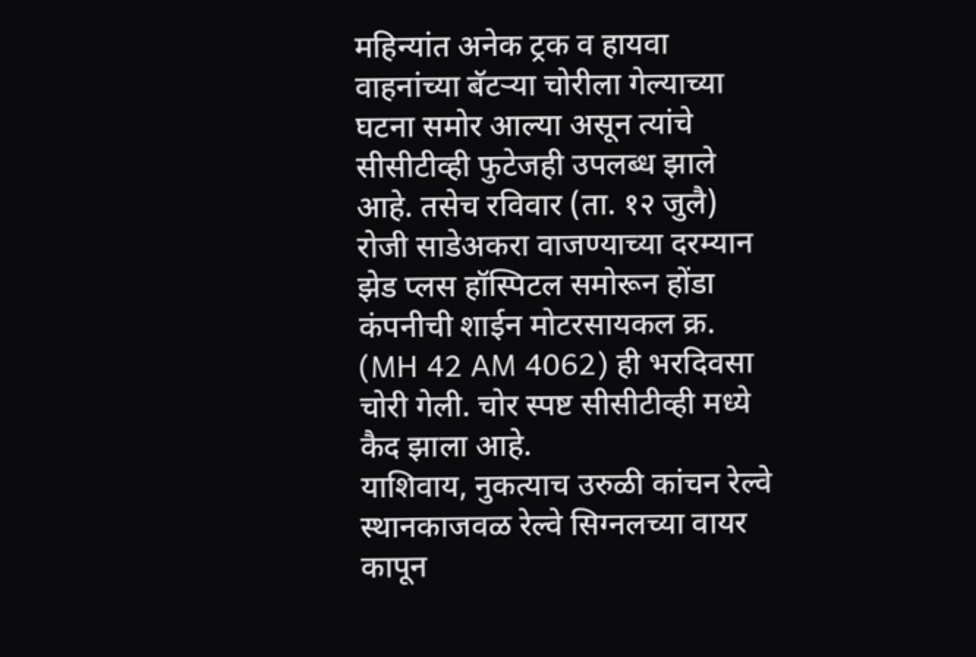महिन्यांत अनेक ट्रक व हायवा वाहनांच्या बॅटऱ्या चोरीला गेल्याच्या घटना समोर आल्या असून त्यांचे सीसीटीव्ही फुटेजही उपलब्ध झाले आहे. तसेच रविवार (ता. १२ जुलै) रोजी साडेअकरा वाजण्याच्या दरम्यान झेड प्लस हॉस्पिटल समोरून होंडा कंपनीची शाईन मोटरसायकल क्र. (MH 42 AM 4062) ही भरदिवसा चोरी गेली. चोर स्पष्ट सीसीटीव्ही मध्ये कैद झाला आहे.
याशिवाय, नुकत्याच उरुळी कांचन रेल्वे स्थानकाजवळ रेल्वे सिग्नलच्या वायर कापून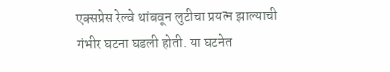एक्सप्रेस रेल्वे थांबवून लुटीचा प्रयत्न झाल्याची गंभीर घटना घडली होती. या घटनेत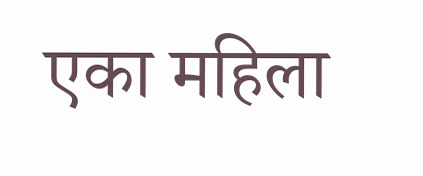एका महिला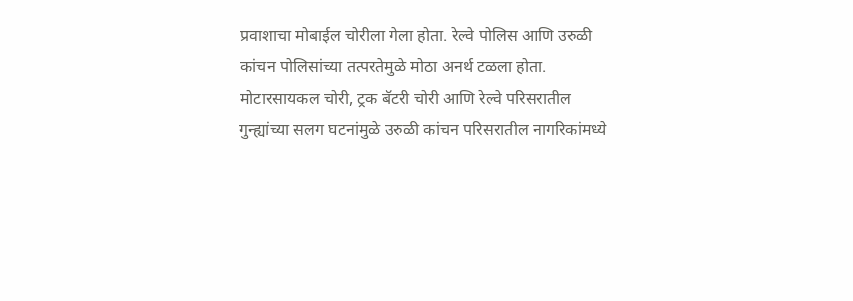प्रवाशाचा मोबाईल चोरीला गेला होता. रेल्वे पोलिस आणि उरुळी कांचन पोलिसांच्या तत्परतेमुळे मोठा अनर्थ टळला होता.
मोटारसायकल चोरी, ट्रक बॅटरी चोरी आणि रेल्वे परिसरातील गुन्ह्यांच्या सलग घटनांमुळे उरुळी कांचन परिसरातील नागरिकांमध्ये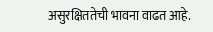असुरक्षिततेची भावना वाढत आहे.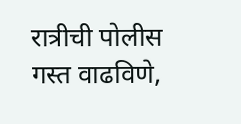रात्रीची पोलीस गस्त वाढविणे,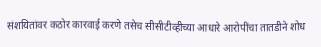संशयितांवर कठोर कारवाई करणे तसेच सीसीटीव्हीच्या आधारे आरोपींचा तातडीने शोध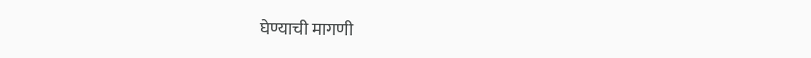घेण्याची मागणी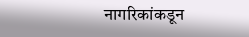नागरिकांकडून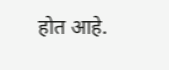होत आहे.